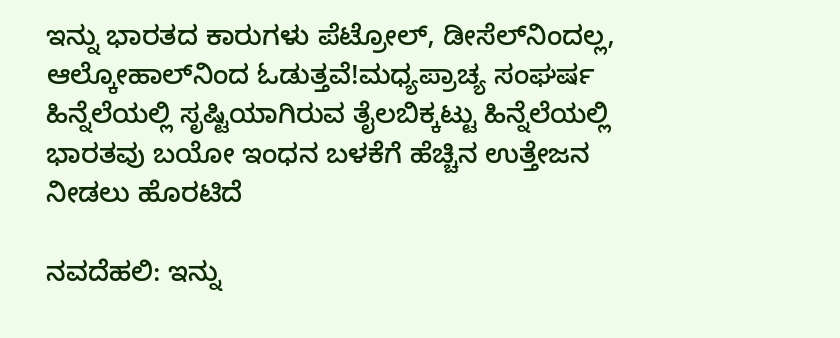ಇನ್ನು ಭಾರತದ ಕಾರುಗಳು ಪೆಟ್ರೋಲ್‌, ಡೀಸೆಲ್‌ನಿಂದಲ್ಲ, ಆಲ್ಕೋಹಾಲ್‌ನಿಂದ ಓಡುತ್ತವೆ!ಮಧ್ಯಪ್ರಾಚ್ಯ ಸಂಘರ್ಷ ಹಿನ್ನೆಲೆಯಲ್ಲಿ ಸೃಷ್ಟಿಯಾಗಿರುವ ತೈಲಬಿಕ್ಕಟ್ಟು ಹಿನ್ನೆಲೆಯಲ್ಲಿ ಭಾರತವು ಬಯೋ ಇಂಧನ ಬಳಕೆಗೆ ಹೆಚ್ಚಿನ ಉತ್ತೇಜನ ನೀಡಲು ಹೊರಟಿದೆ

ನವದೆಹಲಿ: ಇನ್ನು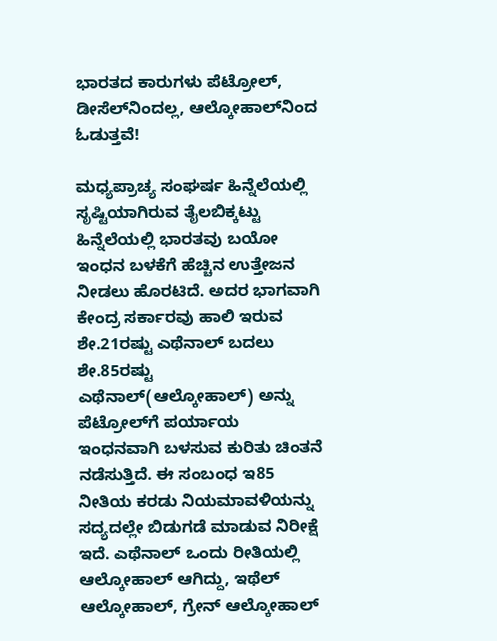ಭಾರತದ ಕಾರುಗಳು ಪೆಟ್ರೋಲ್‌, ಡೀಸೆಲ್‌ನಿಂದಲ್ಲ, ಆಲ್ಕೋಹಾಲ್‌ನಿಂದ ಓಡುತ್ತವೆ!

ಮಧ್ಯಪ್ರಾಚ್ಯ ಸಂಘರ್ಷ ಹಿನ್ನೆಲೆಯಲ್ಲಿ ಸೃಷ್ಟಿಯಾಗಿರುವ ತೈಲಬಿಕ್ಕಟ್ಟು ಹಿನ್ನೆಲೆಯಲ್ಲಿ ಭಾರತವು ಬಯೋ ಇಂಧನ ಬಳಕೆಗೆ ಹೆಚ್ಚಿನ ಉತ್ತೇಜನ ನೀಡಲು ಹೊರಟಿದೆ. ಅದರ ಭಾಗವಾಗಿ ಕೇಂದ್ರ ಸರ್ಕಾರವು ಹಾಲಿ ಇರುವ ಶೇ.21ರಷ್ಟು ಎಥೆನಾಲ್‌ ಬದಲು ಶೇ.85ರಷ್ಟು ಎಥೆನಾಲ್‌(ಆಲ್ಕೋಹಾಲ್‌) ಅನ್ನು ಪೆಟ್ರೋಲ್‌ಗೆ ಪರ್ಯಾಯ ಇಂಧನವಾಗಿ ಬಳಸುವ ಕುರಿತು ಚಿಂತನೆ ನಡೆಸುತ್ತಿದೆ. ಈ ಸಂಬಂಧ ಇ85 ನೀತಿಯ ಕರಡು ನಿಯಮಾವಳಿಯನ್ನು ಸದ್ಯದಲ್ಲೇ ಬಿಡುಗಡೆ ಮಾಡುವ ನಿರೀಕ್ಷೆ ಇದೆ. ಎಥೆನಾಲ್‌ ಒಂದು ರೀತಿಯಲ್ಲಿ ಆಲ್ಕೋಹಾಲ್‌ ಆಗಿದ್ದು, ಇಥೆಲ್ ಆಲ್ಕೋಹಾಲ್‌, ಗ್ರೇನ್‌ ಆಲ್ಕೋಹಾಲ್‌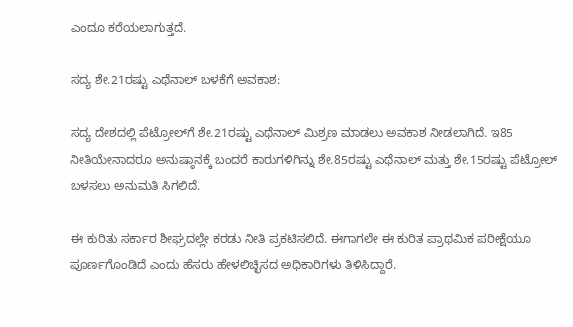ಎಂದೂ ಕರೆಯಲಾಗುತ್ತದೆ.

ಸದ್ಯ ಶೇ.21ರಷ್ಟು ಎಥೆನಾಲ್‌ ಬಳಕೆಗೆ ಅವಕಾಶ:

ಸದ್ಯ ದೇಶದಲ್ಲಿ ಪೆಟ್ರೋಲ್‌ಗೆ ಶೇ.21ರಷ್ಟು ಎಥೆನಾಲ್‌ ಮಿಶ್ರಣ ಮಾಡಲು ಅವಕಾಶ ನೀಡಲಾಗಿದೆ. ಇ85 ನೀತಿಯೇನಾದರೂ ಅನುಷ್ಠಾನಕ್ಕೆ ಬಂದರೆ ಕಾರುಗಳಿಗಿನ್ನು ಶೇ.85ರಷ್ಟು ಎಥೆನಾಲ್‌ ಮತ್ತು ಶೇ.15ರಷ್ಟು ಪೆಟ್ರೋಲ್‌ ಬಳಸಲು ಅ‍ನುಮತಿ ಸಿಗಲಿದೆ.

ಈ ಕುರಿತು ಸರ್ಕಾರ ಶೀಘ್ರದಲ್ಲೇ ಕರಡು ನೀತಿ ಪ್ರಕಟಿಸಲಿದೆ. ಈಗಾಗಲೇ ಈ ಕುರಿತ ಪ್ರಾಥಮಿಕ ಪರೀಕ್ಷೆಯೂ ಪೂರ್ಣಗೊಂಡಿದೆ ಎಂದು ಹೆಸರು ಹೇಳಲಿಚ್ಛಿಸದ ಅಧಿಕಾರಿಗಳು ತಿಳಿಸಿದ್ದಾರೆ.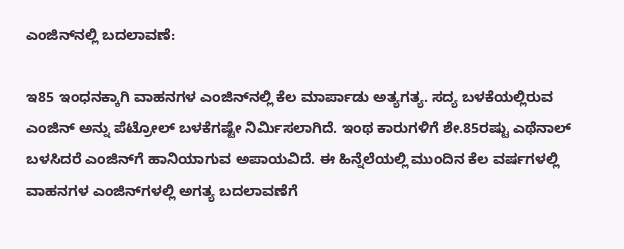ಎಂಜಿನ್‌ನಲ್ಲಿ ಬದಲಾವಣೆ:

ಇ85 ಇಂಧನಕ್ಕಾಗಿ ವಾಹನಗಳ ಎಂಜಿನ್‌ನಲ್ಲಿ ಕೆಲ ಮಾರ್ಪಾಡು ಅತ್ಯಗತ್ಯ. ಸದ್ಯ ಬಳಕೆಯಲ್ಲಿರುವ ಎಂಜಿನ್‌ ಅನ್ನು ಪೆಟ್ರೋಲ್‌ ಬಳಕೆಗಷ್ಟೇ ನಿರ್ಮಿಸಲಾಗಿದೆ. ಇಂಥ ಕಾರುಗಳಿಗೆ ಶೇ.85ರಷ್ಟು ಎಥೆನಾಲ್‌ ಬಳ‍ಸಿದರೆ ಎಂಜಿನ್‌ಗೆ ಹಾನಿಯಾಗುವ ಅಪಾಯವಿದೆ. ಈ ಹಿನ್ನೆಲೆಯಲ್ಲಿ ಮುಂದಿನ ಕೆಲ ವರ್ಷಗಳಲ್ಲಿ ವಾಹನಗಳ ಎಂಜಿನ್‌ಗಳಲ್ಲಿ ಅಗತ್ಯ ಬದಲಾವಣೆಗೆ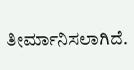ತೀರ್ಮಾನಿಸಲಾಗಿದೆ.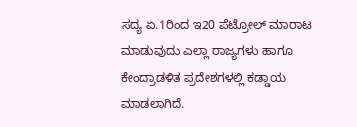ಸದ್ಯ ಏ.1ರಿಂದ ಇ20 ಪೆಟ್ರೋಲ್‌ ಮಾರಾಟ ಮಾಡುವುದು ಎಲ್ಲಾ ರಾಜ್ಯಗಳು ಹಾಗೂ ಕೇಂದ್ರಾಡಳಿತ ಪ್ರದೇಶಗಳಲ್ಲಿ ಕಡ್ಡಾಯ ಮಾಡಲಾಗಿದೆ.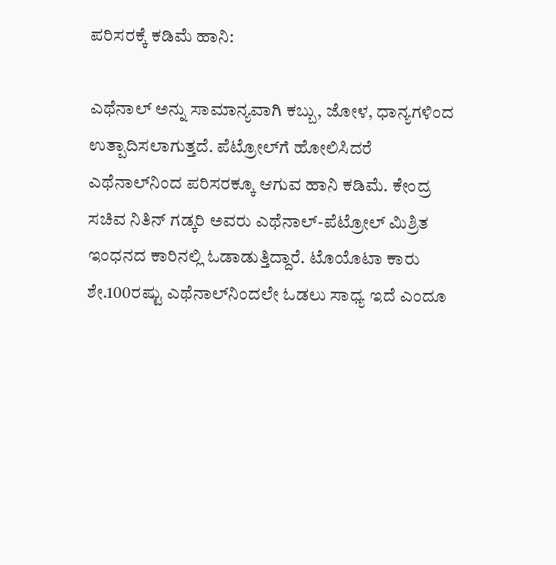ಪರಿಸರಕ್ಕೆ ಕಡಿಮೆ ಹಾನಿ:

ಎಥೆನಾಲ್‌ ಅನ್ನು ಸಾಮಾನ್ಯವಾಗಿ ಕಬ್ಬು, ಜೋಳ, ಧಾನ್ಯಗಳಿಂದ ಉತ್ಪಾದಿಸಲಾಗುತ್ತದೆ. ಪೆಟ್ರೋಲ್‌ಗೆ ಹೋಲಿಸಿದರೆ ಎಥೆನಾಲ್‌ನಿಂದ ಪರಿಸರಕ್ಕೂ ಆಗುವ ಹಾನಿ ಕಡಿಮೆ. ಕೇಂದ್ರ ಸಚಿವ ನಿತಿನ್‌ ಗಡ್ಕರಿ ಅವರು ಎಥೆನಾಲ್‌-ಪೆಟ್ರೋಲ್‌ ಮಿಶ್ರಿತ ಇಂಧನದ ಕಾರಿನಲ್ಲಿ ಓಡಾಡುತ್ತಿದ್ದಾರೆ. ಟೊಯೊಟಾ ಕಾರು ಶೇ.100ರಷ್ಟು ಎಥೆನಾಲ್‌ನಿಂದಲೇ ಓಡಲು ಸಾಧ್ಯ ಇದೆ ಎಂದೂ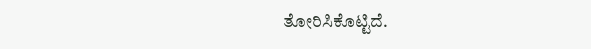ತೋರಿಸಿಕೊಟ್ಟಿದೆ.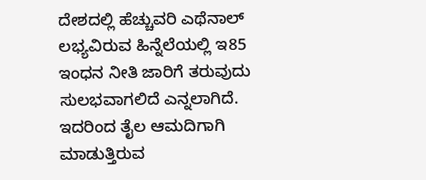ದೇಶದಲ್ಲಿ ಹೆಚ್ಚುವರಿ ಎಥೆನಾಲ್‌ ಲಭ್ಯವಿರುವ ಹಿನ್ನೆಲೆಯಲ್ಲಿ ಇ85 ಇಂಧನ ನೀತಿ ಜಾರಿಗೆ ತರುವುದು ಸುಲಭವಾಗಲಿದೆ ಎನ್ನಲಾಗಿದೆ. ಇದರಿಂದ ತೈಲ ಆಮದಿಗಾಗಿ ಮಾಡುತ್ತಿರುವ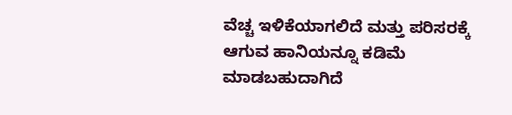ವೆಚ್ಚ ಇಳಿಕೆಯಾಗಲಿದೆ ಮತ್ತು ಪರಿಸರಕ್ಕೆ ಆಗುವ ಹಾನಿಯನ್ನೂ ಕಡಿಮೆ ಮಾಡಬಹುದಾಗಿದೆ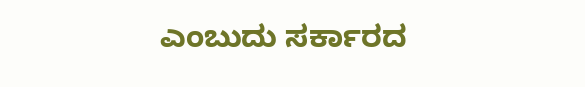ಎಂಬುದು ಸರ್ಕಾರದ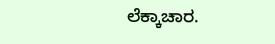ಲೆಕ್ಕಾಚಾರ.